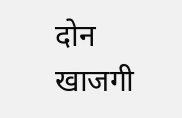दोन खाजगी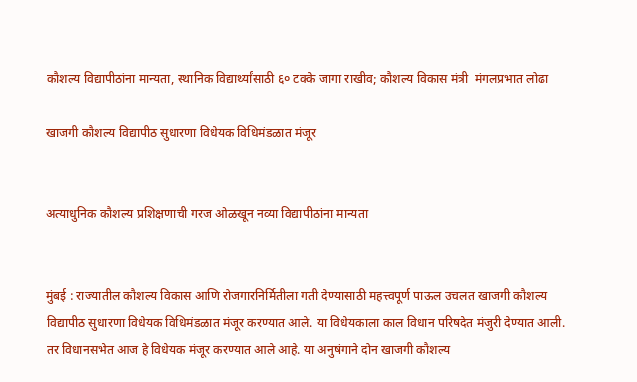कौशल्य विद्यापीठांना मान्यता, स्थानिक विद्यार्थ्यांसाठी ६० टक्के जागा राखीव; कौशल्य विकास मंत्री  मंगलप्रभात लोढा

खाजगी कौशल्य विद्यापीठ सुधारणा विधेयक विधिमंडळात मंजूर


अत्याधुनिक कौशल्य प्रशिक्षणाची गरज ओळखून नव्या विद्यापीठांना मान्यता


मुंबई : राज्यातील कौशल्य विकास आणि रोजगारनिर्मितीला गती देण्यासाठी महत्त्वपूर्ण पाऊल उचलत खाजगी कौशल्य विद्यापीठ सुधारणा विधेयक विधिमंडळात मंजूर करण्यात आले. या विधेयकाला काल विधान परिषदेत मंजुरी देण्यात आली. तर विधानसभेत आज हे विधेयक मंजूर करण्यात आले आहे. या अनुषंगाने दोन खाजगी कौशल्य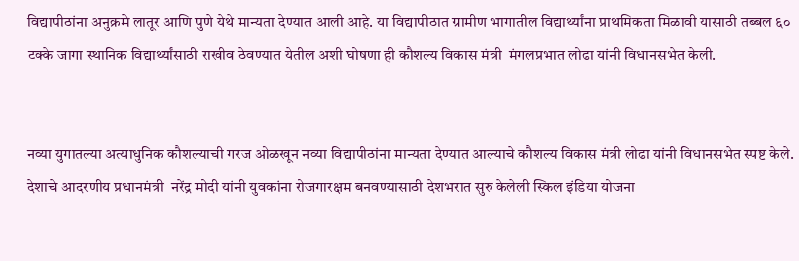विद्यापीठांना अनुक्रमे लातूर आणि पुणे येथे मान्यता देण्यात आली आहे. या विद्यापीठात ग्रामीण भागातील विद्यार्थ्यांना प्राथमिकता मिळावी यासाठी तब्बल ६० टक्के जागा स्थानिक विद्यार्थ्यांसाठी राखीव ठेवण्यात येतील अशी घोषणा ही कौशल्य विकास मंत्री  मंगलप्रभात लोढा यांनी विधानसभेत केली.


नव्या युगातल्या अत्याधुनिक कौशल्याची गरज ओळखून नव्या विद्यापीठांना मान्यता देण्यात आल्याचे कौशल्य विकास मंत्री लोढा यांनी विधानसभेत स्पष्ट केले. देशाचे आदरणीय प्रधानमंत्री  नरेंद्र मोदी यांनी युवकांना रोजगारक्षम बनवण्यासाठी देशभरात सुरु केलेली स्किल इंडिया योजना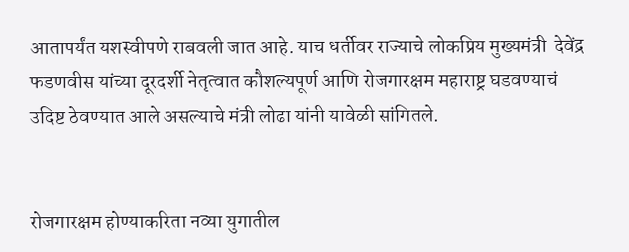आतापर्यंत यशस्वीपणे राबवली जात आहे. याच धर्तीवर राज्याचे लोकप्रिय मुख्यमंत्री  देवेंद्र फडणवीस यांच्या दूरदर्शी नेतृत्वात कौशल्यपूर्ण आणि रोजगारक्षम महाराष्ट्र घडवण्याचं उदिष्ट ठेवण्यात आले असल्याचे मंत्री लोढा यांनी यावेळी सांगितले.


रोजगारक्षम होण्याकरिता नव्या युगातील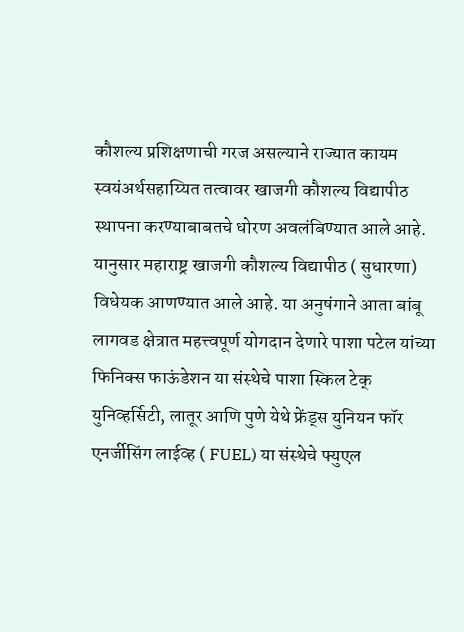कौशल्य प्रशिक्षणाची गरज असल्याने राज्यात कायम स्वयंअर्थसहाय्यित तत्वावर खाजगी कौशल्य विद्यापीठ स्थापना करण्याबाबतचे धोरण अवलंबिण्यात आले आहे. यानुसार महाराष्ट्र खाजगी कौशल्य विद्यापीठ ( सुधारणा) विधेयक आणण्यात आले आहे. या अनुषंगाने आता बांबू लागवड क्षेत्रात महत्त्वपूर्ण योगदान देणारे पाशा पटेल यांच्या फिनिक्स फाऊंडेशन या संस्थेचे पाशा स्किल टेक् युनिव्हर्सिटी, लातूर आणि पुणे येथे फ्रेंड्स युनियन फॉर एनर्जीसिंग लाईव्ह ( FUEL) या संस्थेचे फ्युएल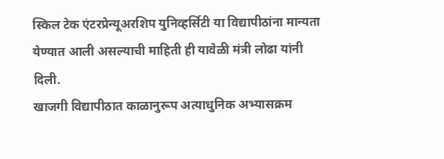स्किल टेक एंटरप्रेन्यूअरशिप युनिव्हर्सिटी या विद्यापीठांना मान्यता येण्यात आली असल्याची माहिती ही यावेळी मंत्री लोढा यांनी दिली.
खाजगी विद्यापीठात काळानुरूप अत्याधुनिक अभ्यासक्रम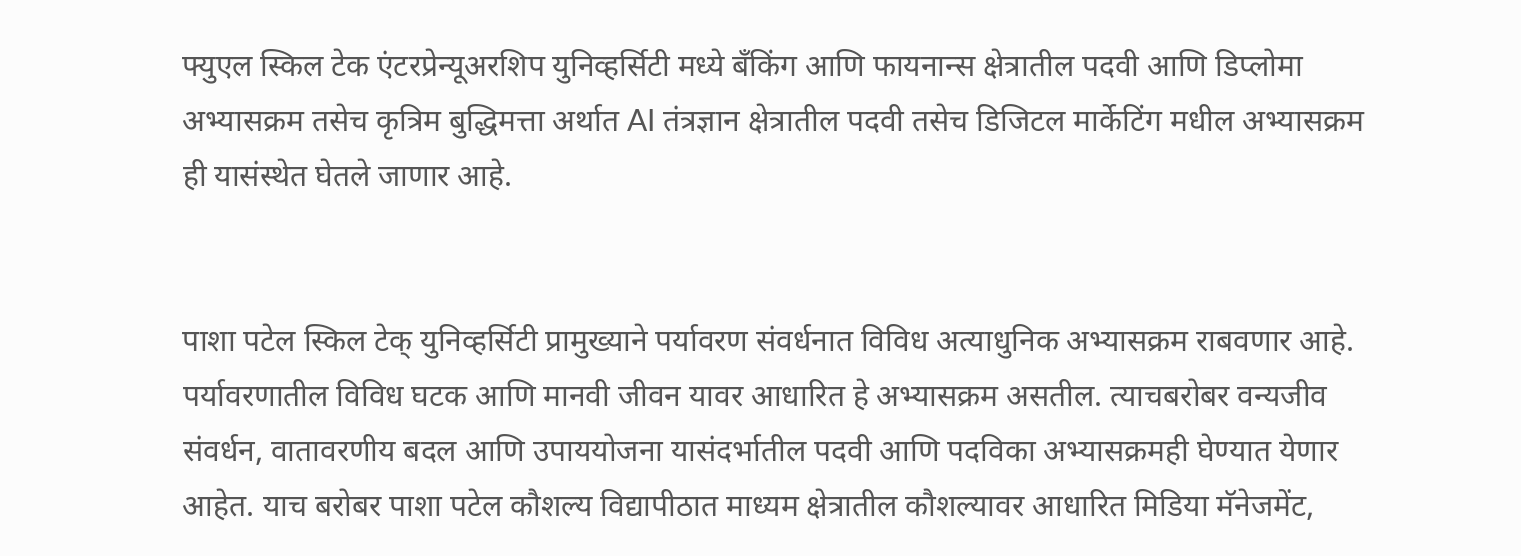फ्युएल स्किल टेक एंटरप्रेन्यूअरशिप युनिव्हर्सिटी मध्ये बँकिंग आणि फायनान्स क्षेत्रातील पदवी आणि डिप्लोमा अभ्यासक्रम तसेच कृत्रिम बुद्धिमत्ता अर्थात AI तंत्रज्ञान क्षेत्रातील पदवी तसेच डिजिटल मार्केटिंग मधील अभ्यासक्रम ही यासंस्थेत घेतले जाणार आहे.


पाशा पटेल स्किल टेक् युनिव्हर्सिटी प्रामुख्याने पर्यावरण संवर्धनात विविध अत्याधुनिक अभ्यासक्रम राबवणार आहे. पर्यावरणातील विविध घटक आणि मानवी जीवन यावर आधारित हे अभ्यासक्रम असतील. त्याचबरोबर वन्यजीव संवर्धन, वातावरणीय बदल आणि उपाययोजना यासंदर्भातील पदवी आणि पदविका अभ्यासक्रमही घेण्यात येणार आहेत. याच बरोबर पाशा पटेल कौशल्य विद्यापीठात माध्यम क्षेत्रातील कौशल्यावर आधारित मिडिया मॅनेजमेंट,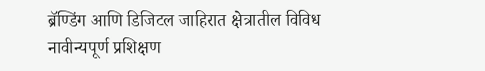ब्रॅण्डिंग आणि डिजिटल जाहिरात क्षेत्रातील विविध नावीन्यपूर्ण प्रशिक्षण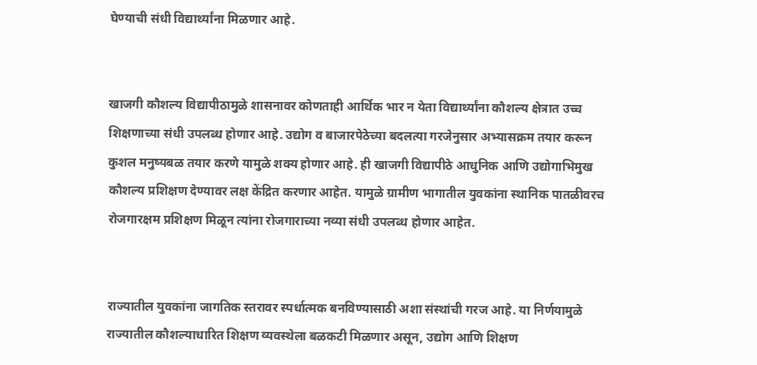घेण्याची संधी विद्यार्थ्यांना मिळणार आहे.


खाजगी कौशल्य विद्यापीठामुळे शासनावर कोणताही आर्थिक भार न येता विद्यार्थ्यांना कौशल्य क्षेत्रात उच्च शिक्षणाच्या संधी उपलब्ध होणार आहे. उद्योग व बाजारपेठेच्या बदलत्या गरजेनुसार अभ्यासक्रम तयार करून कुशल मनुष्यबळ तयार करणे यामुळे शक्य होणार आहे. ही खाजगी विद्यापीठे आधुनिक आणि उद्योगाभिमुख कौशल्य प्रशिक्षण देण्यावर लक्ष केंद्रित करणार आहेत. यामुळे ग्रामीण भागातील युवकांना स्थानिक पातळीवरच रोजगारक्षम प्रशिक्षण मिळून त्यांना रोजगाराच्या नव्या संधी उपलब्ध होणार आहेत.


राज्यातील युवकांना जागतिक स्तरावर स्पर्धात्मक बनविण्यासाठी अशा संस्थांची गरज आहे. या निर्णयामुळे राज्यातील कौशल्याधारित शिक्षण व्यवस्थेला बळकटी मिळणार असून, उद्योग आणि शिक्षण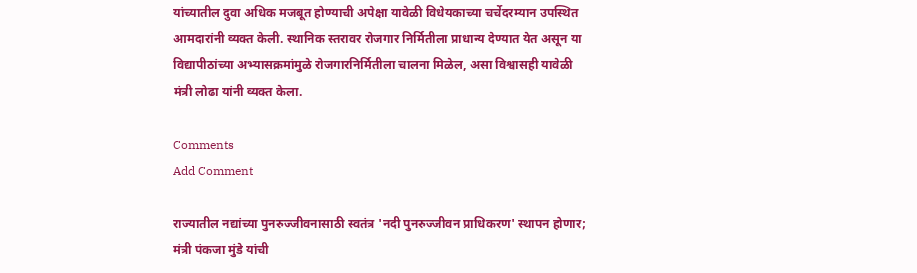यांच्यातील दुवा अधिक मजबूत होण्याची अपेक्षा यावेळी विधेयकाच्या चर्चेदरम्यान उपस्थित आमदारांनी व्यक्त केली. स्थानिक स्तरावर रोजगार निर्मितीला प्राधान्य देण्यात येत असून या विद्यापीठांच्या अभ्यासक्रमांमुळे रोजगारनिर्मितीला चालना मिळेल, असा विश्वासही यावेळी मंत्री लोढा यांनी व्यक्त केला.

Comments
Add Comment

राज्यातील नद्यांच्या पुनरुज्जीवनासाठी स्वतंत्र 'नदी पुनरुज्जीवन प्राधिकरण' स्थापन होणार; मंत्री पंकजा मुंडे यांची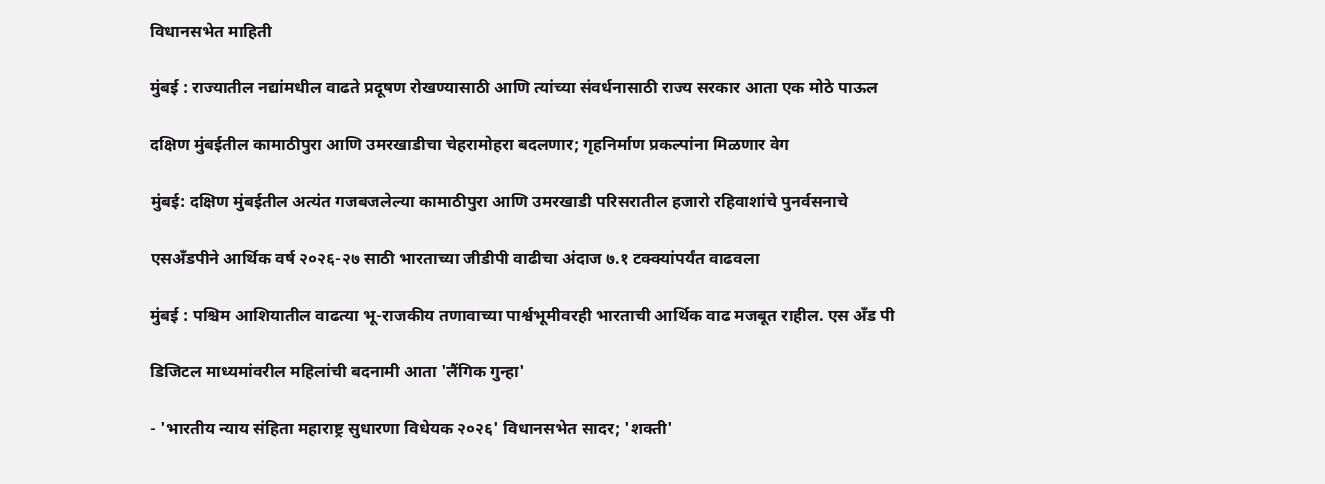विधानसभेत माहिती

मुंबई : राज्यातील नद्यांमधील वाढते प्रदूषण रोखण्यासाठी आणि त्यांच्या संवर्धनासाठी राज्य सरकार आता एक मोठे पाऊल

दक्षिण मुंबईतील कामाठीपुरा आणि उमरखाडीचा चेहरामोहरा बदलणार; गृहनिर्माण प्रकल्पांना मिळणार वेग

मुंबई: दक्षिण मुंबईतील अत्यंत गजबजलेल्या कामाठीपुरा आणि उमरखाडी परिसरातील हजारो रहिवाशांचे पुनर्वसनाचे

एसअँडपीने आर्थिक वर्ष २०२६-२७ साठी भारताच्या जीडीपी वाढीचा अंदाज ७.१ टक्क्यांपर्यंत वाढवला

मुंबई : पश्चिम आशियातील वाढत्या भू-राजकीय तणावाच्या पार्श्वभूमीवरही भारताची आर्थिक वाढ मजबूत राहील. एस अँड पी

डिजिटल माध्यमांवरील महिलांची बदनामी आता 'लैंगिक गुन्हा'

- 'भारतीय न्याय संहिता महाराष्ट्र सुधारणा विधेयक २०२६' विधानसभेत सादर; 'शक्ती'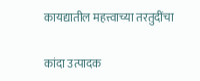कायद्यातील महत्त्वाच्या तरतुदींचा

कांदा उत्पादक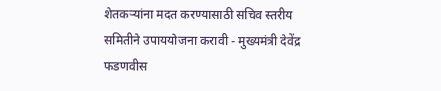शेतकऱ्यांना मदत करण्यासाठी सचिव स्तरीय समितीने उपाययोजना करावी - मुख्यमंत्री देवेंद्र फडणवीस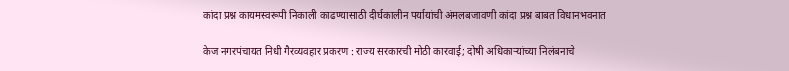कांदा प्रश्न कायमस्वरूपी निकाली काढण्यासाठी दीर्घकालीन पर्यायांची अंमलबजावणी कांदा प्रश्न बाबत विधानभवनात

केज नगरपंचायत निधी गैरव्यवहार प्रकरण : राज्य सरकारची मोठी कारवाई; दोषी अधिकाऱ्यांच्या निलंबनाचे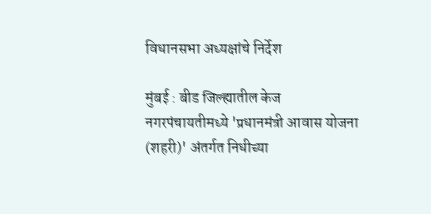विधानसभा अध्यक्षांचे निर्देश

मुंबई : बीड जिल्ह्यातील केज नगरपंचायतीमध्ये 'प्रधानमंत्री आवास योजना (शहरी)' अंतर्गत निधीच्या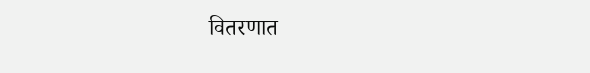वितरणात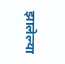झालेल्या